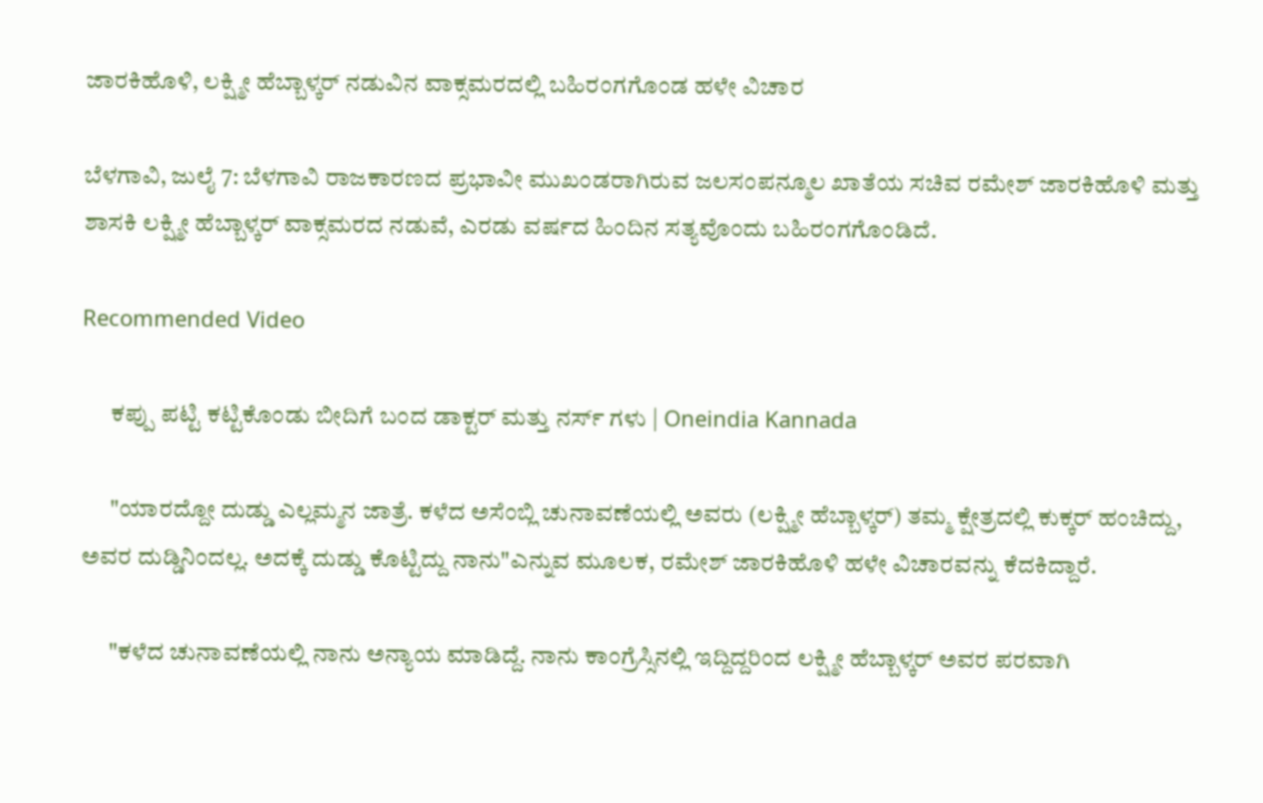ಜಾರಕಿಹೊಳಿ, ಲಕ್ಷ್ಮೀ ಹೆಬ್ಬಾಳ್ಕರ್ ನಡುವಿನ ವಾಕ್ಸಮರದಲ್ಲಿ ಬಹಿರಂಗಗೊಂಡ ಹಳೇ ವಿಚಾರ

ಬೆಳಗಾವಿ, ಜುಲೈ 7: ಬೆಳಗಾವಿ ರಾಜಕಾರಣದ ಪ್ರಭಾವೀ ಮುಖಂಡರಾಗಿರುವ ಜಲಸಂಪನ್ಮೂಲ ಖಾತೆಯ ಸಚಿವ ರಮೇಶ್ ಜಾರಕಿಹೊಳಿ ಮತ್ತು ಶಾಸಕಿ ಲಕ್ಷ್ಮೀ ಹೆಬ್ಬಾಳ್ಕರ್ ವಾಕ್ಸಮರದ ನಡುವೆ, ಎರಡು ವರ್ಷದ ಹಿಂದಿನ ಸತ್ಯವೊಂದು ಬಹಿರಂಗಗೊಂಡಿದೆ.

Recommended Video

      ಕಪ್ಪು ಪಟ್ಟಿ ಕಟ್ಟಿಕೊಂಡು ಬೀದಿಗೆ ಬಂದ ಡಾಕ್ಟರ್ ಮತ್ತು ನರ್ಸ್ ಗಳು | Oneindia Kannada

      "ಯಾರದ್ದೋ ದುಡ್ಡು ಎಲ್ಲಮ್ಮನ ಜಾತ್ರೆ. ಕಳೆದ ಅಸೆಂಬ್ಲಿ ಚುನಾವಣೆಯಲ್ಲಿ ಅವರು (ಲಕ್ಷ್ಮೀ ಹೆಬ್ಬಾಳ್ಕರ್) ತಮ್ಮ ಕ್ಷೇತ್ರದಲ್ಲಿ ಕುಕ್ಕರ್ ಹಂಚಿದ್ದು, ಅವರ ದುಡ್ಡಿನಿಂದಲ್ಲ. ಅದಕ್ಕೆ ದುಡ್ಡು ಕೊಟ್ಟಿದ್ದು ನಾನು"ಎನ್ನುವ ಮೂಲಕ, ರಮೇಶ್ ಜಾರಕಿಹೊಳಿ ಹಳೇ ವಿಚಾರವನ್ನು ಕೆದಕಿದ್ದಾರೆ.

      "ಕಳೆದ ಚುನಾವಣೆಯಲ್ಲಿ ನಾನು ಅನ್ಯಾಯ ಮಾಡಿದ್ದೆ. ನಾನು ಕಾಂಗ್ರೆಸ್ಸಿನಲ್ಲಿ ಇದ್ದಿದ್ದರಿಂದ ಲಕ್ಷ್ಮೀ ಹೆಬ್ಬಾಳ್ಕರ್ ಅವರ ಪರವಾಗಿ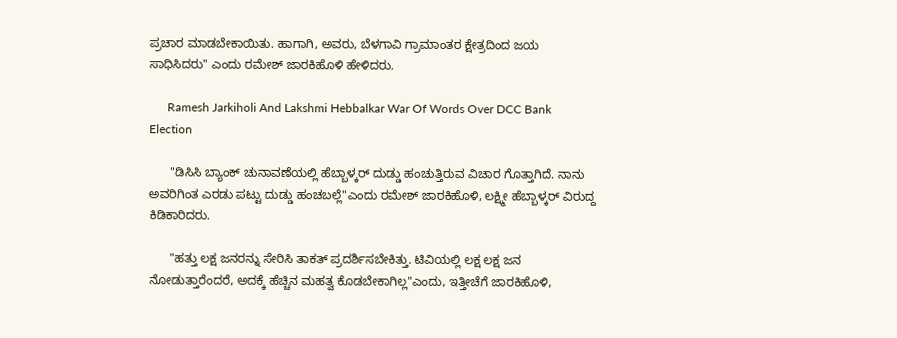ಪ್ರಚಾರ ಮಾಡಬೇಕಾಯಿತು. ಹಾಗಾಗಿ, ಅವರು, ಬೆಳಗಾವಿ ಗ್ರಾಮಾಂತರ ಕ್ಷೇತ್ರದಿಂದ ಜಯ ಸಾಧಿಸಿದರು" ಎಂದು ರಮೇಶ್ ಜಾರಕಿಹೊಳಿ ಹೇಳಿದರು.

      Ramesh Jarkiholi And Lakshmi Hebbalkar War Of Words Over DCC Bank Election

      "ಡಿಸಿಸಿ ಬ್ಯಾಂಕ್ ಚುನಾವಣೆಯಲ್ಲಿ ಹೆಬ್ಬಾಳ್ಕರ್ ದುಡ್ಡು ಹಂಚುತ್ತಿರುವ ವಿಚಾರ ಗೊತ್ತಾಗಿದೆ. ನಾನು ಅವರಿಗಿಂತ ಎರಡು ಪಟ್ಟು ದುಡ್ಡು ಹಂಚಬಲ್ಲೆ"ಎಂದು ರಮೇಶ್ ಜಾರಕಿಹೊಳಿ, ಲಕ್ಷ್ಮೀ ಹೆಬ್ಬಾಳ್ಕರ್ ವಿರುದ್ದ ಕಿಡಿಕಾರಿದರು.

      "ಹತ್ತು ಲಕ್ಷ ಜನರನ್ನು ಸೇರಿಸಿ ತಾಕತ್ ಪ್ರದರ್ಶಿಸಬೇಕಿತ್ತು. ಟಿವಿಯಲ್ಲಿ ಲಕ್ಷ ಲಕ್ಷ ಜನ ನೋಡುತ್ತಾರೆಂದರೆ, ಅದಕ್ಕೆ ಹೆಚ್ಚಿನ ಮಹತ್ವ ಕೊಡಬೇಕಾಗಿಲ್ಲ"ಎಂದು, ಇತ್ತೀಚೆಗೆ ಜಾರಕಿಹೊಳಿ,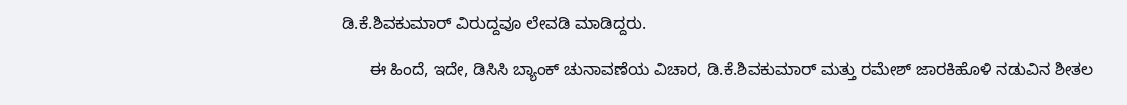ಡಿ.ಕೆ.ಶಿವಕುಮಾರ್ ವಿರುದ್ದವೂ ಲೇವಡಿ ಮಾಡಿದ್ದರು.

      ಈ ಹಿಂದೆ, ಇದೇ, ಡಿಸಿಸಿ ಬ್ಯಾಂಕ್ ಚುನಾವಣೆಯ ವಿಚಾರ, ಡಿ.ಕೆ.ಶಿವಕುಮಾರ್ ಮತ್ತು ರಮೇಶ್ ಜಾರಕಿಹೊಳಿ ನಡುವಿನ ಶೀತಲ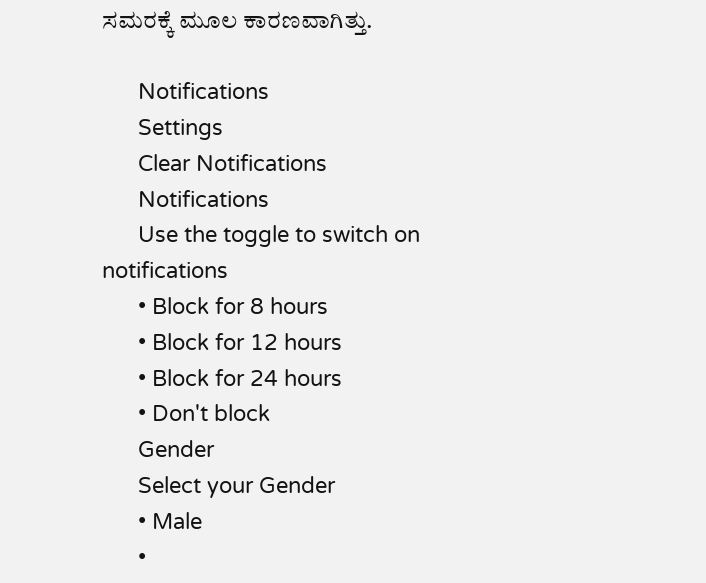ಸಮರಕ್ಕೆ ಮೂಲ ಕಾರಣವಾಗಿತ್ತು.

      Notifications
      Settings
      Clear Notifications
      Notifications
      Use the toggle to switch on notifications
      • Block for 8 hours
      • Block for 12 hours
      • Block for 24 hours
      • Don't block
      Gender
      Select your Gender
      • Male
      •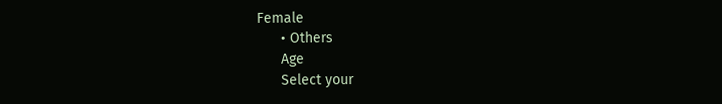Female
      • Others
      Age
      Select your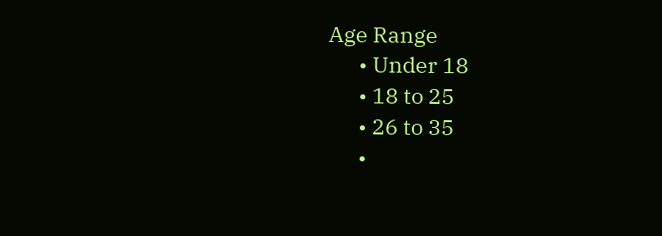Age Range
      • Under 18
      • 18 to 25
      • 26 to 35
      •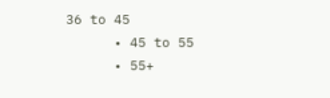36 to 45
      • 45 to 55
      • 55+